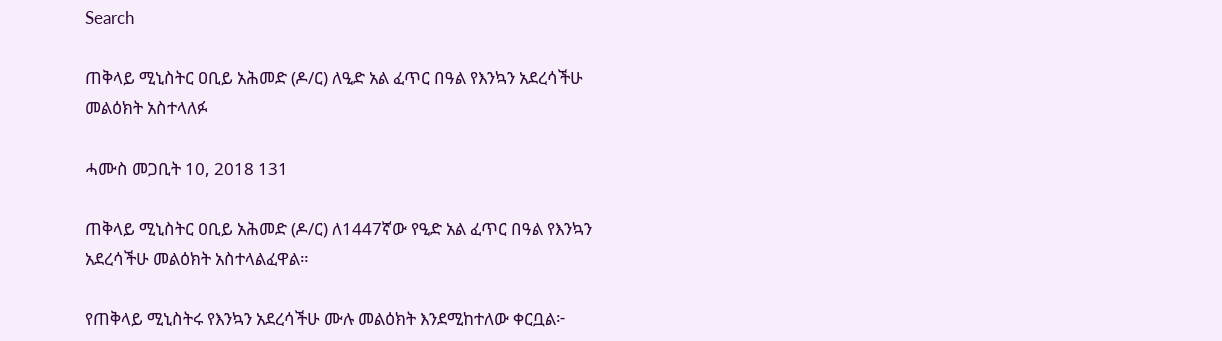Search

ጠቅላይ ሚኒስትር ዐቢይ አሕመድ (ዶ/ር) ለዒድ አል ፈጥር በዓል የእንኳን አደረሳችሁ መልዕክት አስተላለፉ

ሓሙስ መጋቢት 10, 2018 131

ጠቅላይ ሚኒስትር ዐቢይ አሕመድ (ዶ/ር) ለ1447ኛው የዒድ አል ፈጥር በዓል የእንኳን አደረሳችሁ መልዕክት አስተላልፈዋል።

የጠቅላይ ሚኒስትሩ የእንኳን አደረሳችሁ ሙሉ መልዕክት እንደሚከተለው ቀርቧል፦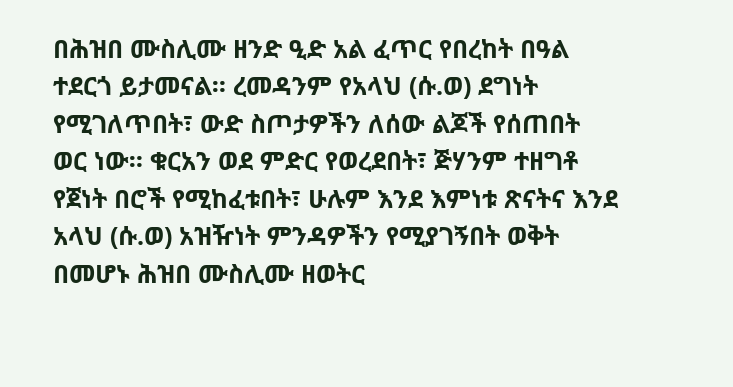በሕዝበ ሙስሊሙ ዘንድ ዒድ አል ፈጥር የበረከት በዓል ተደርጎ ይታመናል። ረመዳንም የአላህ (ሱ.ወ) ደግነት የሚገለጥበት፣ ውድ ስጦታዎችን ለሰው ልጆች የሰጠበት ወር ነው። ቁርአን ወደ ምድር የወረደበት፣ ጅሃንም ተዘግቶ የጀነት በሮች የሚከፈቱበት፣ ሁሉም እንደ እምነቱ ጽናትና እንደ አላህ (ሱ.ወ) አዝዥነት ምንዳዎችን የሚያገኝበት ወቅት በመሆኑ ሕዝበ ሙስሊሙ ዘወትር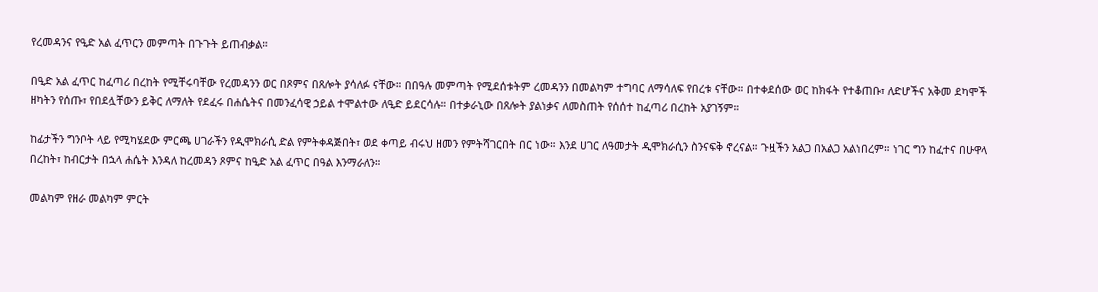የረመዳንና የዒድ አል ፈጥርን መምጣት በጉጉት ይጠብቃል።

በዒድ አል ፈጥር ከፈጣሪ በረከት የሚቸሩባቸው የረመዳንን ወር በጾምና በጸሎት ያሳለፉ ናቸው። በበዓሉ መምጣት የሚደሰቱትም ረመዳንን በመልካም ተግባር ለማሳለፍ የበረቱ ናቸው። በተቀደሰው ወር ከክፋት የተቆጠቡ፣ ለድሆችና አቅመ ደካሞች ዘካትን የሰጡ፣ የበደሏቸውን ይቅር ለማለት የደፈሩ በሐሴትና በመንፈሳዊ ኃይል ተሞልተው ለዒድ ይደርሳሉ። በተቃራኒው በጸሎት ያልነቃና ለመስጠት የሰሰተ ከፈጣሪ በረከት አያገኝም።

ከፊታችን ግንቦት ላይ የሚካሄደው ምርጫ ሀገራችን የዲሞክራሲ ድል የምትቀዳጅበት፣ ወደ ቀጣይ ብሩህ ዘመን የምትሻገርበት በር ነው። እንደ ሀገር ለዓመታት ዲሞክራሲን ስንናፍቅ ኖረናል። ጉዟችን አልጋ በአልጋ አልነበረም። ነገር ግን ከፈተና በሁዋላ በረከት፣ ከብርታት በኋላ ሐሴት እንዳለ ከረመዳን ጾምና ከዒድ አል ፈጥር በዓል እንማራለን።

መልካም የዘራ መልካም ምርት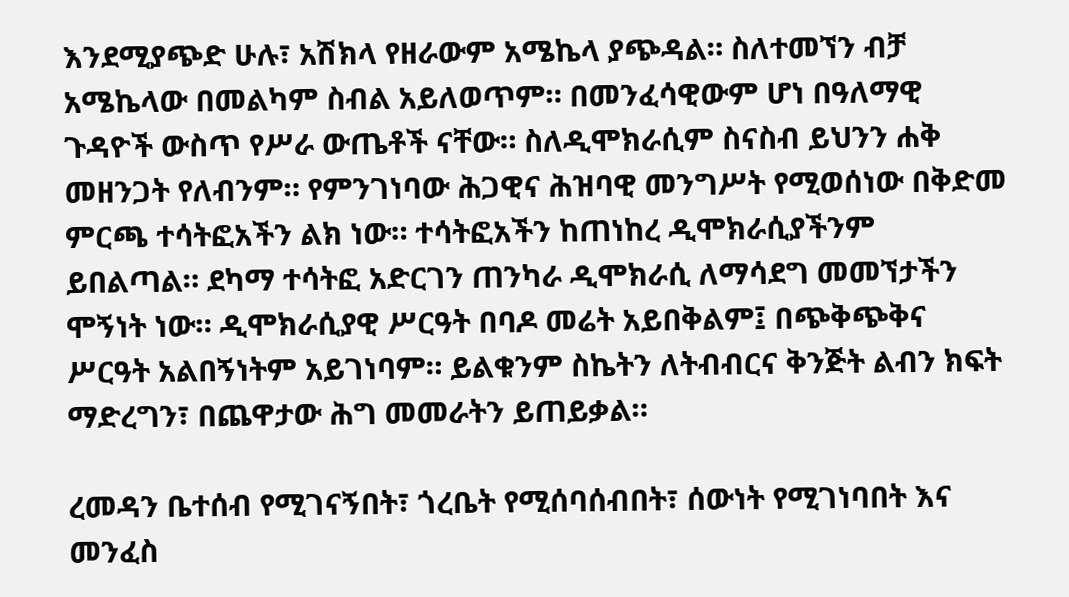እንደሚያጭድ ሁሉ፣ አሽክላ የዘራውም አሜኬላ ያጭዳል። ስለተመኘን ብቻ አሜኬላው በመልካም ስብል አይለወጥም። በመንፈሳዊውም ሆነ በዓለማዊ ጉዳዮች ውስጥ የሥራ ውጤቶች ናቸው። ስለዲሞክራሲም ስናስብ ይህንን ሐቅ መዘንጋት የለብንም። የምንገነባው ሕጋዊና ሕዝባዊ መንግሥት የሚወሰነው በቅድመ ምርጫ ተሳትፎአችን ልክ ነው። ተሳትፎአችን ከጠነከረ ዲሞክራሲያችንም ይበልጣል። ደካማ ተሳትፎ አድርገን ጠንካራ ዲሞክራሲ ለማሳደግ መመኘታችን ሞኝነት ነው። ዲሞክራሲያዊ ሥርዓት በባዶ መሬት አይበቅልም፤ በጭቅጭቅና ሥርዓት አልበኝነትም አይገነባም። ይልቁንም ስኬትን ለትብብርና ቅንጅት ልብን ክፍት ማድረግን፣ በጨዋታው ሕግ መመራትን ይጠይቃል።

ረመዳን ቤተሰብ የሚገናኝበት፣ ጎረቤት የሚሰባሰብበት፣ ሰውነት የሚገነባበት እና መንፈስ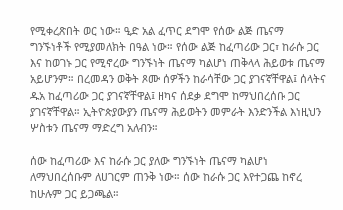የሚቀረጽበት ወር ነው። ዒድ አል ፈጥር ደግሞ የሰው ልጅ ጤናማ ግንኙነቶች የሚያመለክት በዓል ነው። የሰው ልጅ ከፈጣሪው ጋር፣ ከራሱ ጋር እና ከወገኑ ጋር የሚኖረው ግንኙነት ጤናማ ካልሆነ ጠቅላላ ሕይወቱ ጤናማ አይሆንም። በረመዳን ወቅት ጾሙ ሰዎችን ከራሳቸው ጋር ያገናኛቸዋል፤ ሰላትና ዱአ ከፈጣሪው ጋር ያገናኛቸዋል፤ ዘካና ሰደቃ ደግሞ ከማህበረሰቡ ጋር ያገናኛቸዋል። ኢትዮጵያውያን ጤናማ ሕይወትን መምራት እንድንችል እነዚህን ሦስቱን ጤናማ ማድረግ አለብን።

ሰው ከፈጣሪው እና ከራሱ ጋር ያለው ግንኙነት ጤናማ ካልሆነ ለማህበረሰቡም ለሀገርም ጠንቅ ነው። ሰው ከራሱ ጋር እየተጋጨ ከኖረ ከሁሉም ጋር ይጋጫል።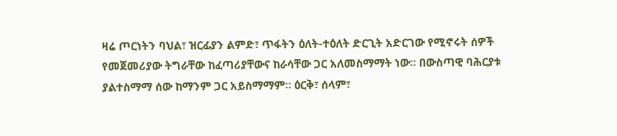ዛሬ ጦርነትን ባህል፣ ዝርፊያን ልምድ፣ ጥፋትን ዕለት-ተዕለት ድርጊት አድርገው የሚኖሩት ሰዎች የመጀመሪያው ትግራቸው ከፈጣሪያቸውና ከራሳቸው ጋር አለመስማማት ነው። በውስጣዊ ባሕርያቱ ያልተስማማ ሰው ከማንም ጋር አይስማማም። ዕርቅ፣ ሰላም፣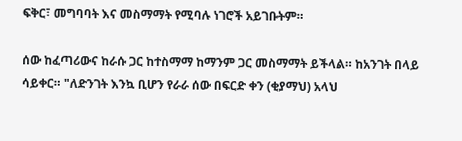ፍቅር፣ መግባባት እና መስማማት የሚባሉ ነገሮች አይገቡትም።

ሰው ከፈጣሪውና ከራሱ ጋር ከተስማማ ከማንም ጋር መስማማት ይችላል። ከአንገት በላይ ሳይቀር። "ለድንገት እንኳ ቢሆን የራራ ሰው በፍርድ ቀን (ቂያማህ) አላህ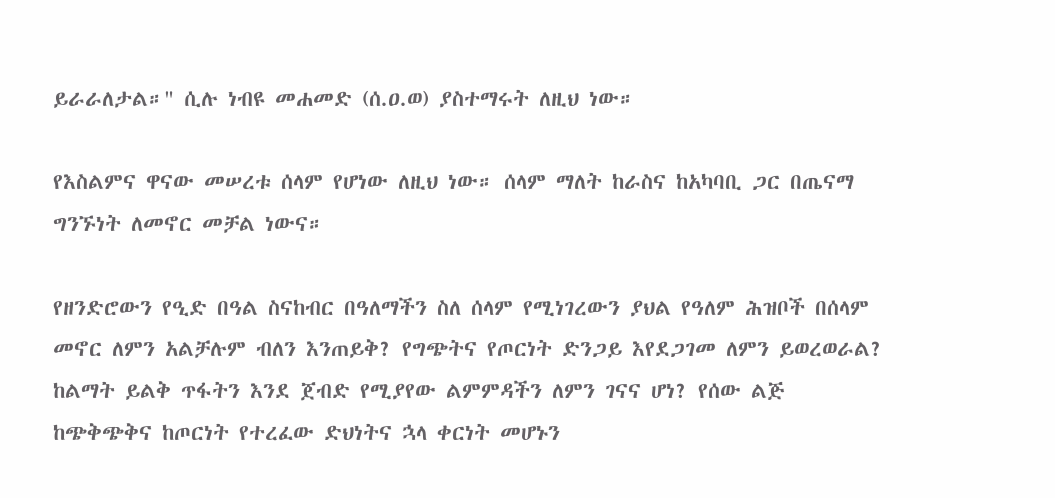ይራራለታል።" ሲሉ ነብዩ መሐመድ (ሰ.ዐ.ወ) ያስተማሩት ለዚህ ነው።

የእስልምና ዋናው መሠረቱ ሰላም የሆነው ለዚህ ነው። ሰላም ማለት ከራስና ከአካባቢ ጋር በጤናማ ግንኙነት ለመኖር መቻል ነውና።

የዘንድሮውን የዒድ በዓል ስናከብር በዓለማችን ስለ ሰላም የሚነገረውን ያህል የዓለም ሕዝቦች በሰላም መኖር ለምን አልቻሉም ብለን እንጠይቅ? የግጭትና የጦርነት ድንጋይ እየደጋገመ ለምን ይወረወራል? ከልማት ይልቅ ጥፋትን እንደ ጀብድ የሚያየው ልምምዳችን ለምን ገናና ሆነ? የሰው ልጅ ከጭቅጭቅና ከጦርነት የተረፈው ድህነትና ኋላ ቀርነት መሆኑን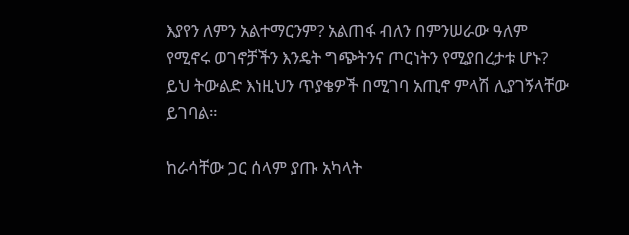እያየን ለምን አልተማርንም? አልጠፋ ብለን በምንሠራው ዓለም የሚኖሩ ወገኖቻችን እንዴት ግጭትንና ጦርነትን የሚያበረታቱ ሆኑ? ይህ ትውልድ እነዚህን ጥያቄዎች በሚገባ አጢኖ ምላሽ ሊያገኝላቸው ይገባል።

ከራሳቸው ጋር ሰላም ያጡ አካላት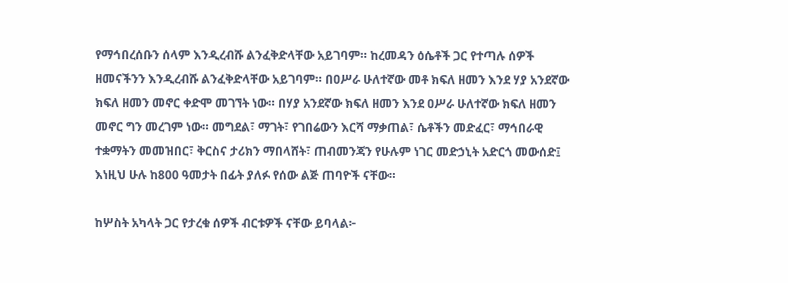የማኅበረሰቡን ሰላም እንዲረብሹ ልንፈቅድላቸው አይገባም። ከረመዳን ዕሴቶች ጋር የተጣሉ ሰዎች ዘመናችንን እንዲረብሹ ልንፈቅድላቸው አይገባም። በዐሥራ ሁለተኛው መቶ ክፍለ ዘመን እንደ ሃያ አንደኛው ክፍለ ዘመን መኖር ቀድሞ መገኘት ነው። በሃያ አንደኛው ክፍለ ዘመን እንደ ዐሥራ ሁለተኛው ክፍለ ዘመን መኖር ግን መረገም ነው። መግደል፣ ማገት፣ የገበሬውን እርሻ ማቃጠል፣ ሴቶችን መድፈር፣ ማኅበራዊ ተቋማትን መመዝበር፣ ቅርስና ታሪክን ማበላሸት፣ ጠብመንጃን የሁሉም ነገር መድኃኒት አድርጎ መውሰድ፤ እነዚህ ሁሉ ከ800 ዓመታት በፊት ያለፉ የሰው ልጅ ጠባዮች ናቸው።

ከሦስት አካላት ጋር የታረቁ ሰዎች ብርቱዎች ናቸው ይባላል፦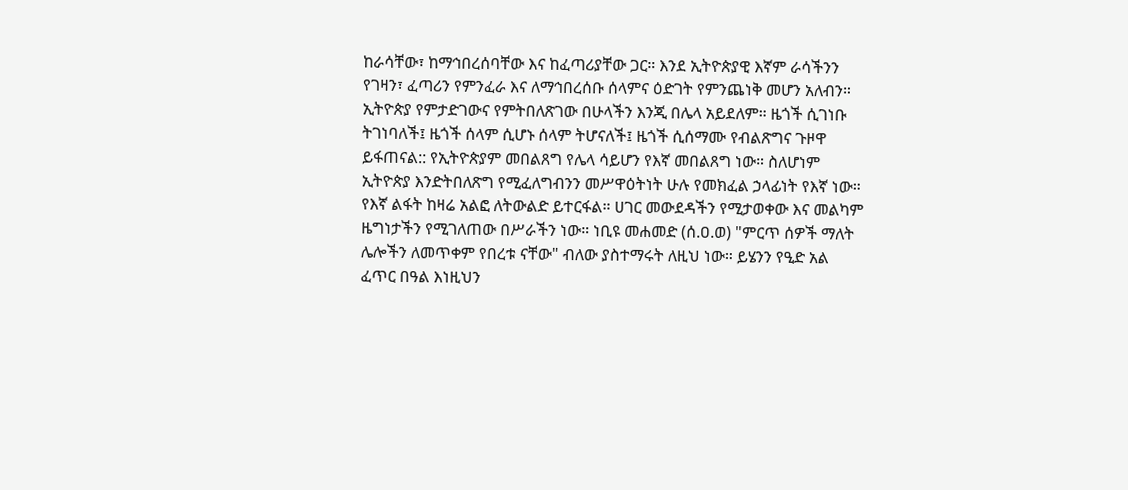ከራሳቸው፣ ከማኅበረሰባቸው እና ከፈጣሪያቸው ጋር። እንደ ኢትዮጵያዊ እኛም ራሳችንን የገዛን፣ ፈጣሪን የምንፈራ እና ለማኅበረሰቡ ሰላምና ዕድገት የምንጨነቅ መሆን አለብን። ኢትዮጵያ የምታድገውና የምትበለጽገው በሁላችን እንጂ በሌላ አይደለም። ዜጎች ሲገነቡ ትገነባለች፤ ዜጎች ሰላም ሲሆኑ ሰላም ትሆናለች፤ ዜጎች ሲሰማሙ የብልጽግና ጉዞዋ ይፋጠናል:: የኢትዮጵያም መበልጸግ የሌላ ሳይሆን የእኛ መበልጸግ ነው። ስለሆነም ኢትዮጵያ እንድትበለጽግ የሚፈለግብንን መሥዋዕትነት ሁሉ የመክፈል ኃላፊነት የእኛ ነው። የእኛ ልፋት ከዛሬ አልፎ ለትውልድ ይተርፋል። ሀገር መውደዳችን የሚታወቀው እና መልካም ዜግነታችን የሚገለጠው በሥራችን ነው። ነቢዩ መሐመድ (ሰ.ዐ.ወ) "ምርጥ ሰዎች ማለት ሌሎችን ለመጥቀም የበረቱ ናቸው" ብለው ያስተማሩት ለዚህ ነው። ይሄንን የዒድ አል ፈጥር በዓል እነዚህን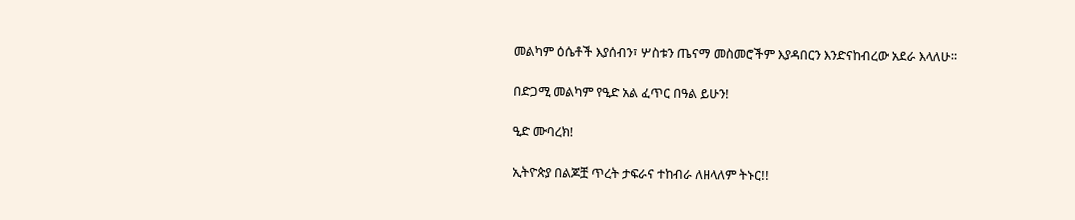መልካም ዕሴቶች እያሰብን፣ ሦስቱን ጤናማ መስመሮችም እያዳበርን እንድናከብረው አደራ እላለሁ።

በድጋሚ መልካም የዒድ አል ፈጥር በዓል ይሁን!

ዒድ ሙባረክ!

ኢትዮጵያ በልጆቿ ጥረት ታፍራና ተከብራ ለዘላለም ትኑር!!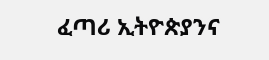ፈጣሪ ኢትዮጵያንና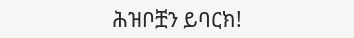ሕዝቦቿን ይባርክ!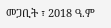መጋቢት ፣ 2018 ዓ.ም